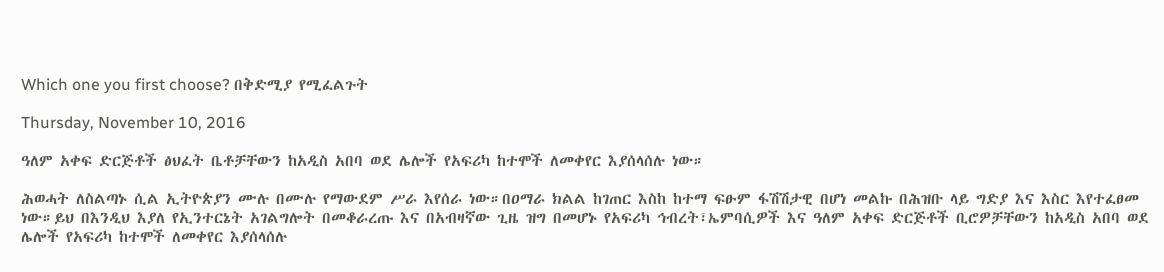Which one you first choose? በቅድሚያ የሚፈልጉት

Thursday, November 10, 2016

ዓለም አቀፍ ድርጅቶች ፅህፈት ቤቶቻቸውን ከአዲስ አበባ ወደ ሌሎች የአፍሪካ ከተሞች ለመቀየር እያሰላሰሉ ነው።

ሕወሓት ለስልጣኑ ሲል ኢትዮጵያን ሙሉ በሙሉ የማውደም ሥራ እየሰራ ነው።በዐማራ ክልል ከገጠር እስከ ከተማ ፍፁም ፋሽሽታዊ በሆነ መልኩ በሕዝቡ ላይ ግድያ እና እስር እየተፈፀመ ነው።ይህ በእንዲህ እያለ የኢንተርኔት አገልግሎት በመቆራረጡ እና በአብዛኛው ጊዜ ዝግ በመሆኑ የአፍሪካ ኅብረት፣ኤምባሲዎች እና ዓለም አቀፍ ድርጅቶች ቢሮዎቻቸውን ከአዲስ አበባ ወደ ሌሎች የአፍሪካ ከተሞች ለመቀየር እያሰላሰሉ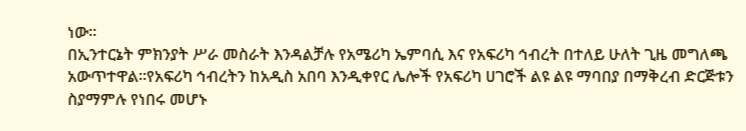ነው።
በኢንተርኔት ምክንያት ሥራ መስራት እንዳልቻሉ የአሜሪካ ኤምባሲ እና የአፍሪካ ኅብረት በተለይ ሁለት ጊዜ መግለጫ አውጥተዋል።የአፍሪካ ኅብረትን ከአዲስ አበባ እንዲቀየር ሌሎች የአፍሪካ ሀገሮች ልዩ ልዩ ማባበያ በማቅረብ ድርጅቱን ስያማምሉ የነበሩ መሆኑ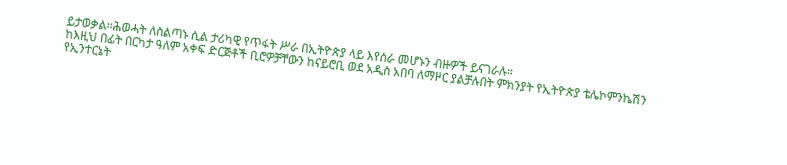ይታወቃል።ሕወሓት ለስልጣኑ ሲል ታሪካዊ የጥፋት ሥራ በኢትዮጵያ ላይ እየሰራ መሆኑን ብዙዎች ይናገራሉ።
ከእዚህ በፊት በርካታ ዓለም አቀፍ ድርጅቶች ቢሮዎቻቸውን ከናይሮቢ ወደ አዲስ አበባ ለማዞር ያልቻሉበት ምክንያት የኢትዮጵያ ቴሌኮምንኬሽን የኢንተርኔት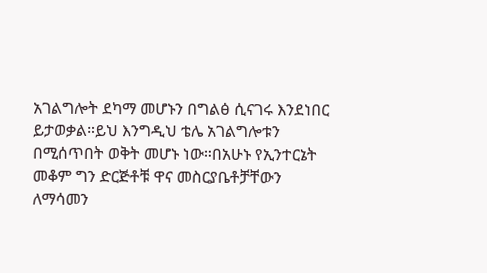አገልግሎት ደካማ መሆኑን በግልፅ ሲናገሩ እንደነበር ይታወቃል።ይህ እንግዲህ ቴሌ አገልግሎቱን በሚሰጥበት ወቅት መሆኑ ነው።በአሁኑ የኢንተርኔት መቆም ግን ድርጅቶቹ ዋና መስርያቤቶቻቸውን ለማሳመን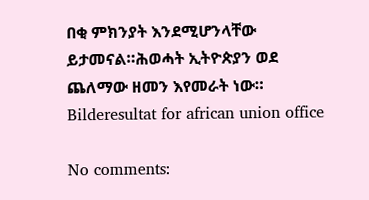በቂ ምክንያት እንደሚሆንላቸው ይታመናል።ሕወሓት ኢትዮጵያን ወደ ጨለማው ዘመን እየመራት ነው።
Bilderesultat for african union office

No comments: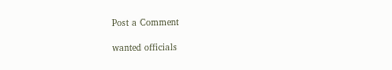Post a Comment

wanted officials